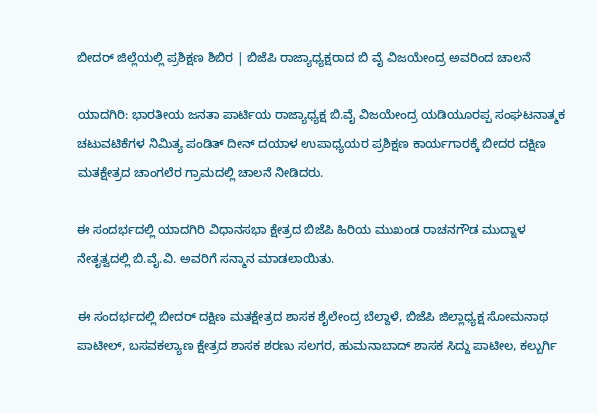ಬೀದರ್ ಜಿಲ್ಲೆಯಲ್ಲಿ ಪ್ರಶಿಕ್ಷಣ ಶಿಬಿರ | ಬಿಜೆಪಿ ರಾಜ್ಯಾಧ್ಯಕ್ಷರಾದ ಬಿ ವೈ ವಿಜಯೇಂದ್ರ ಅವರಿಂದ ಚಾಲನೆ

ಯಾದಗಿರಿ: ಭಾರತೀಯ ಜನತಾ ಪಾರ್ಟಿಯ ರಾಜ್ಯಾಧ್ಯಕ್ಷ ಬಿ.ವೈ ವಿಜಯೇಂದ್ರ ಯಡಿಯೂರಪ್ಪ ಸಂಘಟನಾತ್ಮಕ ಚಟುವಟಿಕೆಗಳ ನಿಮಿತ್ಯ ಪಂಡಿತ್ ದೀನ್ ದಯಾಳ ಉಪಾಧ್ಯಯರ ಪ್ರಶಿಕ್ಷಣ ಕಾರ್ಯಗಾರಕ್ಕೆ ಬೀದರ ದಕ್ಷಿಣ ಮತಕ್ಷೇತ್ರದ ಚಾಂಗಲೆರ ಗ್ರಾಮದಲ್ಲಿ ಚಾಲನೆ ನೀಡಿದರು.

ಈ ಸಂದರ್ಭದಲ್ಲಿ ಯಾದಗಿರಿ ವಿಧಾನಸಭಾ ಕ್ಷೇತ್ರದ ಬಿಜೆಪಿ ಹಿರಿಯ ಮುಖಂಡ ರಾಚನಗೌಡ ಮುದ್ನಾಳ ನೇತೃತ್ವದಲ್ಲಿ ಬಿ.ವೈ.ವಿ. ಅವರಿಗೆ ಸನ್ಮಾನ ಮಾಡಲಾಯಿತು.

ಈ ಸಂದರ್ಭದಲ್ಲಿ ಬೀದರ್ ದಕ್ಷಿಣ ಮತಕ್ಷೇತ್ರದ ಶಾಸಕ ಶೈಲೇಂದ್ರ ಬೆಲ್ದಾಳೆ, ಬಿಜೆಪಿ ಜಿಲ್ಲಾಧ್ಯಕ್ಷ ಸೋಮನಾಥ ಪಾಟೀಲ್, ಬಸವಕಲ್ಯಾಣ ಕ್ಷೇತ್ರದ ಶಾಸಕ ಶರಣು ಸಲಗರ, ಹುಮನಾಬಾದ್ ಶಾಸಕ ಸಿದ್ದು ಪಾಟೀಲ, ಕಲ್ಬುರ್ಗಿ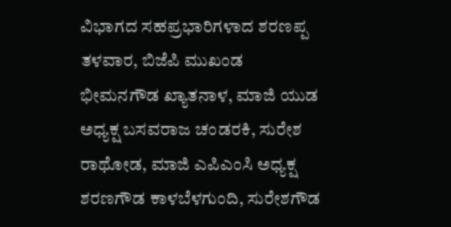ವಿಭಾಗದ ಸಹಪ್ರಭಾರಿಗಳಾದ ಶರಣಪ್ಪ ತಳವಾರ, ಬಿಜೆಪಿ ಮುಖಂಡ ಭೀಮನಗೌಡ ಖ್ಯಾತನಾಳ, ಮಾಜಿ ಯುಡ ಅಧ್ಯಕ್ಷ ಬಸವರಾಜ ಚಂಡರಕಿ, ಸುರೇಶ ರಾಥೋಡ, ಮಾಜಿ ಎಪಿಎಂಸಿ ಅಧ್ಯಕ್ಷ ಶರಣಗೌಡ ಕಾಳಬೆಳಗುಂದಿ, ಸುರೇಶಗೌಡ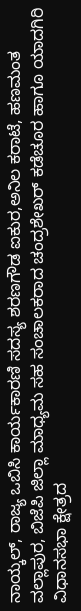ನಾಯ್ಕಲ್, ರಾಜ್ಯ ಒಬಿಸಿ ಕಾರ್ಯಕಾರಣಿ ಸದಸ್ಯ ಶರಣಗೌಡ ಐಕುರ,ಅನಿಲ ಕರಾಟೆ, ಹಣಮಂತ ವಲ್ಲಾಪುರ, ಬಿಜೆಪಿ ಜಿಲ್ಲಾ ಮಾಧ್ಯಮ ಸಹ ಸಂಚಾಲಕರಾದ ಚಂದ್ರಶೇಖರ್ ಕಡೆಚೂರ ಹಾಗೂ ಯಾದಗಿರಿ ವಿಧಾನಸಭಾ ಕ್ಷೇತ್ರದ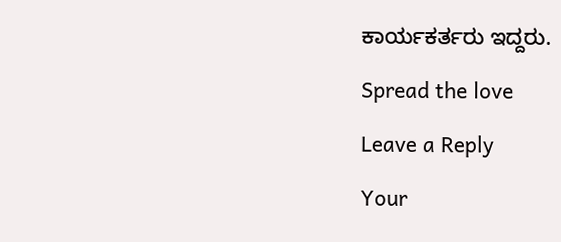ಕಾರ್ಯಕರ್ತರು ಇದ್ದರು.

Spread the love

Leave a Reply

Your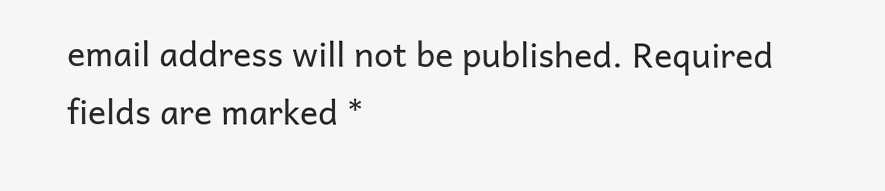email address will not be published. Required fields are marked *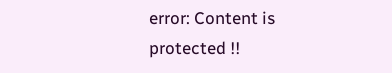error: Content is protected !!